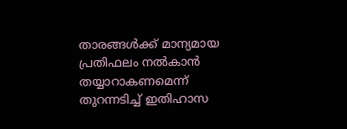താരങ്ങള്‍ക്ക് മാന്യമായ പ്രതിഫലം നല്‍കാന്‍ തയ്യാറാകണമെന്ന് തുറന്നടിച്ച് ഇതിഹാസ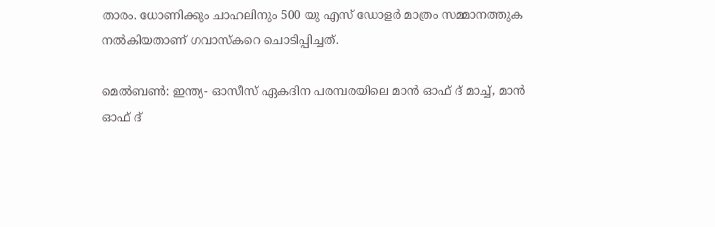താരം. ധോണിക്കും ചാഹലിനും 500 യു എസ് ഡോളര്‍ മാത്രം സമ്മാനത്തുക നല്‍കിയതാണ് ഗവാസ്‌കറെ ചൊടിപ്പിച്ചത്.

മെല്‍ബണ്‍: ഇന്ത്യ- ഓസീസ് ഏകദിന പരമ്പരയിലെ മാന്‍ ഓഫ് ദ് മാച്ച്, മാന്‍ ഓഫ് ദ്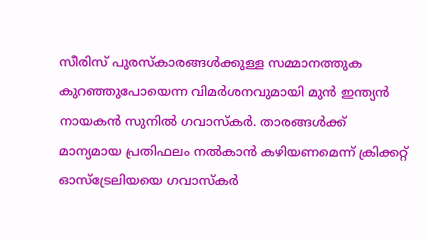സീരിസ് പുരസ്‌കാരങ്ങള്‍ക്കുള്ള സമ്മാനത്തുക കുറഞ്ഞുപോയെന്ന വിമര്‍ശനവുമായി മുന്‍ ഇന്ത്യന്‍ നായകന്‍ സുനില്‍ ഗവാസ്‌കര്‍. താരങ്ങള്‍ക്ക് മാന്യമായ പ്രതിഫലം നല്‍കാന്‍ കഴിയണമെന്ന് ക്രിക്കറ്റ് ഓസ്‌ട്രേലിയയെ ഗവാസ്‌കര്‍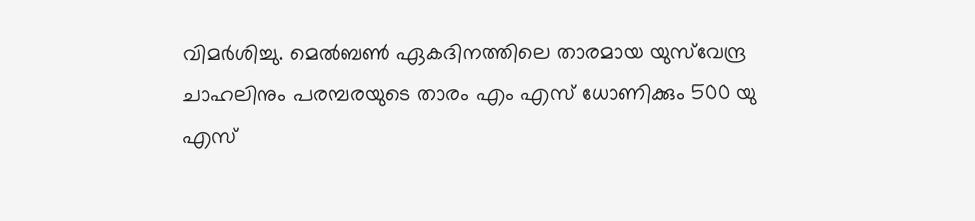വിമര്‍ശിച്ചു. മെല്‍ബണ്‍ ഏകദിനത്തിലെ താരമായ യുസ്‌വേന്ദ്ര ചാഹലിനും പരമ്പരയുടെ താരം എം എസ് ധോണിക്കും 500 യു എസ്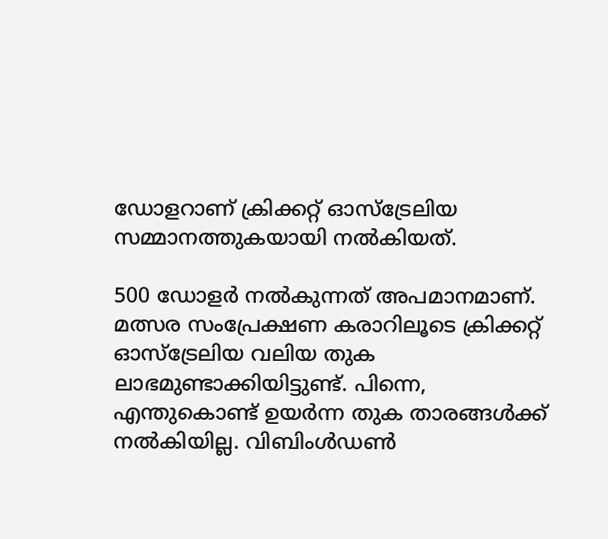ഡോളറാണ് ക്രിക്കറ്റ് ഓസ്‌ട്രേലിയ സമ്മാനത്തുകയായി നല്‍കിയത്.

500 ഡോളര്‍ നല്‍കുന്നത് അപമാനമാണ്. മത്സര സംപ്രേക്ഷണ കരാറിലൂടെ ക്രിക്കറ്റ് ഓസ്‌ട്രേലിയ വലിയ തുക ലാഭമുണ്ടാക്കിയിട്ടുണ്ട്. പിന്നെ, എന്തുകൊണ്ട് ഉയര്‍ന്ന തുക താരങ്ങള്‍ക്ക് നല്‍കിയില്ല. വിബിംള്‍ഡണ്‍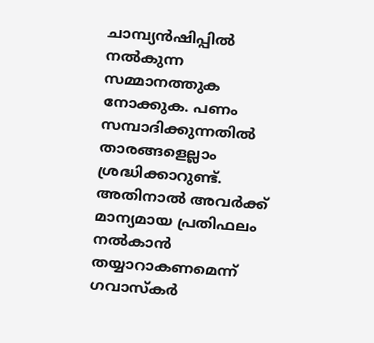ചാമ്പ്യന്‍ഷിപ്പില്‍ നല്‍കുന്ന സമ്മാനത്തുക നോക്കുക. പണം സമ്പാദിക്കുന്നതില്‍ താരങ്ങളെല്ലാം ശ്രദ്ധിക്കാറുണ്ട്. അതിനാല്‍ അവര്‍ക്ക് മാന്യമായ പ്രതിഫലം നല്‍കാന്‍ തയ്യാറാകണമെന്ന് ഗവാസ്‌കര്‍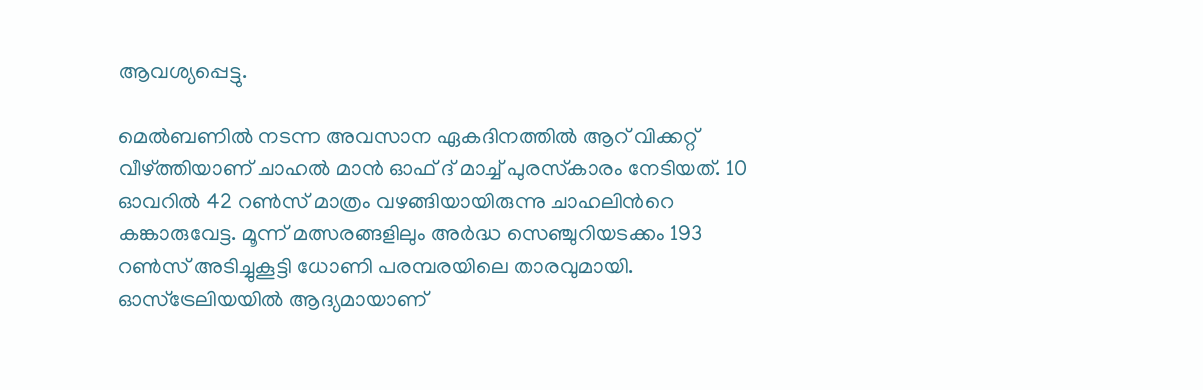ആവശ്യപ്പെട്ടു.

മെല്‍ബണില്‍ നടന്ന അവസാന ഏകദിനത്തില്‍ ആറ് വിക്കറ്റ് വീഴ്‌ത്തിയാണ് ചാഹല്‍ മാന്‍ ഓഫ് ദ് മാച്ച് പുരസ്‌കാരം നേടിയത്. 10 ഓവറില്‍ 42 റണ്‍സ് മാത്രം വഴങ്ങിയായിരുന്നു ചാഹലിന്‍റെ കങ്കാരുവേട്ട. മൂന്ന് മത്സരങ്ങളിലും അര്‍ദ്ധ സ‍െഞ്ചുറിയടക്കം 193 റണ്‍സ് അടിച്ചുകൂട്ടി ധോണി പരമ്പരയിലെ താരവുമായി. ഓസ്‌‌ട്രേലിയയില്‍ ആദ്യമായാണ്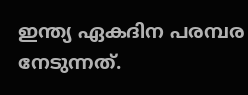ഇന്ത്യ ഏകദിന പരമ്പര നേടുന്നത്.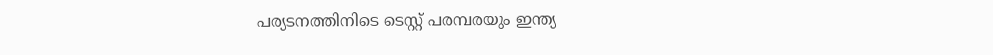പര്യടനത്തിനിടെ ടെസ്റ്റ് പരമ്പരയും ഇന്ത്യ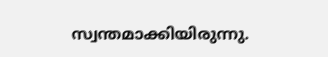സ്വന്തമാക്കിയിരുന്നു.